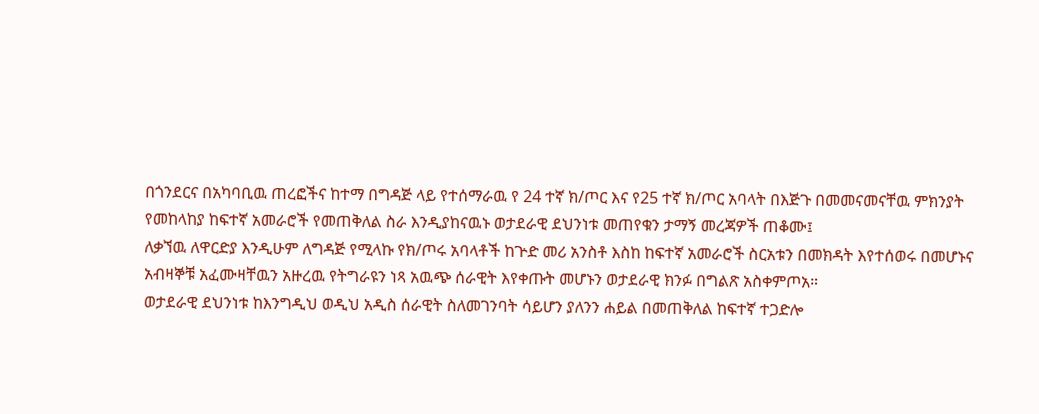በጎንደርና በአካባቢዉ ጠረፎችና ከተማ በግዳጅ ላይ የተሰማራዉ የ 24 ተኛ ክ/ጦር እና የ25 ተኛ ክ/ጦር አባላት በእጅጉ በመመናመናቸዉ ምክንያት የመከላከያ ከፍተኛ አመራሮች የመጠቅለል ስራ እንዲያከናዉኑ ወታደራዊ ደህንነቱ መጠየቁን ታማኝ መረጃዎች ጠቆሙ፤
ለቃኘዉ ለዋርድያ እንዲሁም ለግዳጅ የሚላኩ የክ/ጦሩ አባላቶች ከጕድ መሪ አንስቶ እስከ ከፍተኛ አመራሮች ስርአቱን በመክዳት እየተሰወሩ በመሆኑና አብዛኞቹ አፈሙዛቸዉን አዙረዉ የትግራዩን ነጻ አዉጭ ሰራዊት እየቀጡት መሆኑን ወታደራዊ ክንፉ በግልጽ አስቀምጦአ።
ወታደራዊ ደህንነቱ ከእንግዲህ ወዲህ አዲስ ሰራዊት ስለመገንባት ሳይሆን ያለንን ሐይል በመጠቅለል ከፍተኛ ተጋድሎ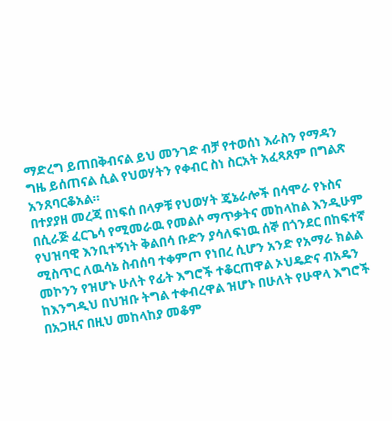ማድረግ ይጠበቅብናል ይህ መንገድ ብቻ የተወሰነ እራስን የማዳን ግዜ ይሰጠናል ሲል የህወሃትን የቀብር ስነ ስርአት አፈጻጸም በግልጽ አንጸባርቆአል።
በተያያዘ መረጃ በነፍሰ በላዎቹ የህወሃት ጄኔራሎች በሳሞራ የኑስና በሲራጅ ፈርጌሳ የሚመራዉ የመልሶ ማጥቃትና መከላከል እንዲሁም የህዝባዊ እንቢተኝነት ቅልበሳ ቡድን ያሳለፍነዉ ሰኞ በጎንደር በከፍተኛ ሚስጥር ለዉሳኔ ስብሰባ ተቀምጦ የነበረ ሲሆን አንድ የአማራ ክልል መኮንን የዝሆኑ ሁለት የፊት እግሮች ተቆርጠዋል ኦህዴድና ብአዴን ከእንግዲህ በህዝቡ ትግል ተቀብረዋል ዝሆኑ በሁለት የሁዋላ እግሮች በአጋዚና በዚህ መከላከያ መቆም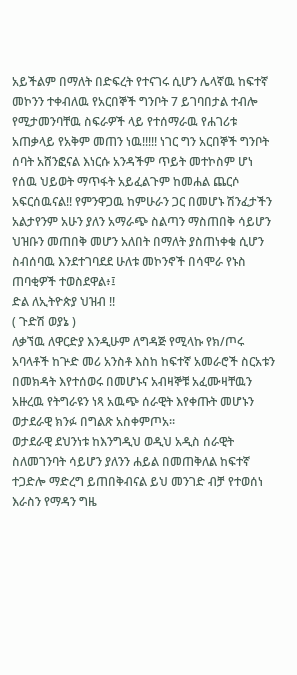አይችልም በማለት በድፍረት የተናገሩ ሲሆን ሌላኛዉ ከፍተኛ መኮንን ተቀብለዉ የአርበኞች ግንቦት 7 ይገባበታል ተብሎ የሚታመንባቸዉ ስፍራዎች ላይ የተሰማራዉ የሐገሪቱ አጠቃላይ የአቅም መጠን ነዉ!!!!! ነገር ግን አርበኞች ግንቦት ሰባት አሸንፎናል እነርሱ አንዳችም ጥይት መተኮስም ሆነ የሰዉ ህይወት ማጥፋት አይፈልጉም ከመሐል ጨርሶ አፍርሰዉናል!! የምንዋጋዉ ከምሁራን ጋር በመሆኑ ሽንፈታችን አልታየንም አሁን ያለን አማራጭ ስልጣን ማስጠበቅ ሳይሆን ህዝቡን መጠበቅ መሆን አለበት በማለት ያስጠነቀቁ ሲሆን ስብሰባዉ እንደተገባደደ ሁለቱ መኮንኖች በሳሞራ የኑስ ጠባቂዎች ተወስደዋል፥፤
ድል ለኢትዮጵያ ህዝብ !!
( ጉድሽ ወያኔ )
ለቃኘዉ ለዋርድያ እንዲሁም ለግዳጅ የሚላኩ የክ/ጦሩ አባላቶች ከጕድ መሪ አንስቶ እስከ ከፍተኛ አመራሮች ስርአቱን በመክዳት እየተሰወሩ በመሆኑና አብዛኞቹ አፈሙዛቸዉን አዙረዉ የትግራዩን ነጻ አዉጭ ሰራዊት እየቀጡት መሆኑን ወታደራዊ ክንፉ በግልጽ አስቀምጦአ።
ወታደራዊ ደህንነቱ ከእንግዲህ ወዲህ አዲስ ሰራዊት ስለመገንባት ሳይሆን ያለንን ሐይል በመጠቅለል ከፍተኛ ተጋድሎ ማድረግ ይጠበቅብናል ይህ መንገድ ብቻ የተወሰነ እራስን የማዳን ግዜ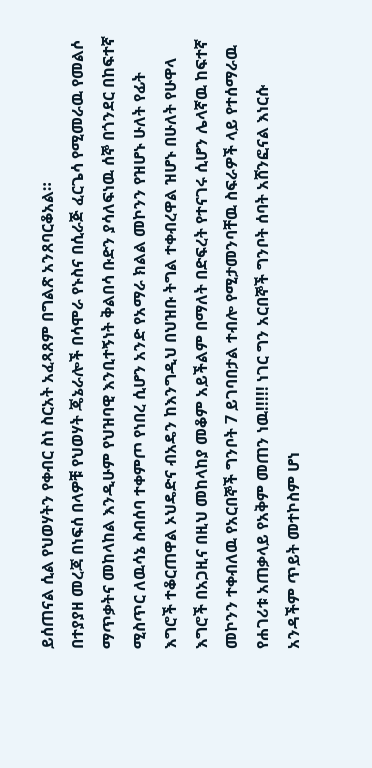ይሰጠናል ሲል የህወሃትን የቀብር ስነ ስርአት አፈጻጸም በግልጽ አንጸባርቆአል።
በተያያዘ መረጃ በነፍሰ በላዎቹ የህወሃት ጄኔራሎች በሳሞራ የኑስና በሲራጅ ፈርጌሳ የሚመራዉ የመልሶ ማጥቃትና መከላከል እንዲሁም የህዝባዊ እንቢተኝነት ቅልበሳ ቡድን ያሳለፍነዉ ሰኞ በጎንደር በከፍተኛ ሚስጥር ለዉሳኔ ስብሰባ ተቀምጦ የነበረ ሲሆን አንድ የአማራ ክልል መኮንን የዝሆኑ ሁለት የፊት እግሮች ተቆርጠዋል ኦህዴድና ብአዴን ከእንግዲህ በህዝቡ ትግል ተቀብረዋል ዝሆኑ በሁለት የሁዋላ እግሮች በአጋዚና በዚህ መከላከያ መቆም አይችልም በማለት በድፍረት የተናገሩ ሲሆን ሌላኛዉ ከፍተኛ መኮንን ተቀብለዉ የአርበኞች ግንቦት 7 ይገባበታል ተብሎ የሚታመንባቸዉ ስፍራዎች ላይ የተሰማራዉ የሐገሪቱ አጠቃላይ የአቅም መጠን ነዉ!!!!! ነገር ግን አርበኞች ግንቦት ሰባት አሸንፎናል እነርሱ አንዳችም ጥይት መተኮስም ሆነ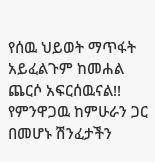የሰዉ ህይወት ማጥፋት አይፈልጉም ከመሐል ጨርሶ አፍርሰዉናል!! የምንዋጋዉ ከምሁራን ጋር በመሆኑ ሽንፈታችን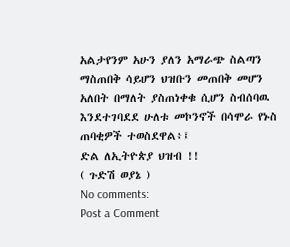አልታየንም አሁን ያለን አማራጭ ስልጣን ማስጠበቅ ሳይሆን ህዝቡን መጠበቅ መሆን አለበት በማለት ያስጠነቀቁ ሲሆን ስብሰባዉ እንደተገባደደ ሁለቱ መኮንኖች በሳሞራ የኑስ ጠባቂዎች ተወስደዋል፥፤
ድል ለኢትዮጵያ ህዝብ !!
( ጉድሽ ወያኔ )
No comments:
Post a Comment